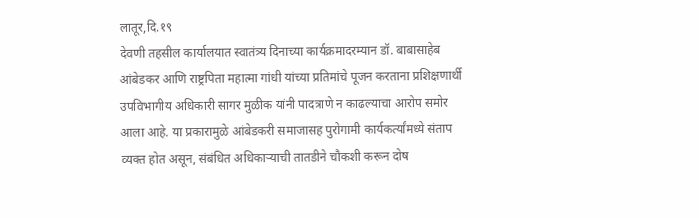लातूर,दि.१९
देवणी तहसील कार्यालयात स्वातंत्र्य दिनाच्या कार्यक्रमादरम्यान डॉ. बाबासाहेब आंबेडकर आणि राष्ट्रपिता महात्मा गांधी यांच्या प्रतिमांचे पूजन करताना प्रशिक्षणार्थी उपविभागीय अधिकारी सागर मुळीक यांनी पादत्राणे न काढल्याचा आरोप समोर आला आहे. या प्रकारामुळे आंबेडकरी समाजासह पुरोगामी कार्यकर्त्यांमध्ये संताप व्यक्त होत असून, संबंधित अधिकाऱ्याची तातडीने चौकशी करून दोष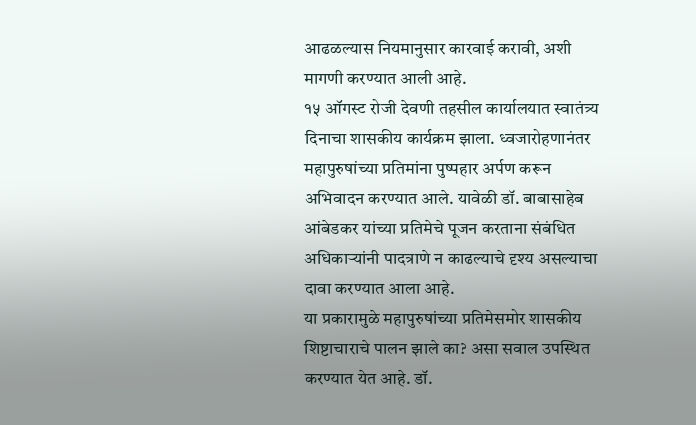आढळल्यास नियमानुसार कारवाई करावी, अशी मागणी करण्यात आली आहे.
१५ ऑगस्ट रोजी देवणी तहसील कार्यालयात स्वातंत्र्य दिनाचा शासकीय कार्यक्रम झाला. ध्वजारोहणानंतर महापुरुषांच्या प्रतिमांना पुष्पहार अर्पण करून अभिवादन करण्यात आले. यावेळी डॉ. बाबासाहेब आंबेडकर यांच्या प्रतिमेचे पूजन करताना संबंधित अधिकाऱ्यांनी पादत्राणे न काढल्याचे दृश्य असल्याचा दावा करण्यात आला आहे.
या प्रकारामुळे महापुरुषांच्या प्रतिमेसमोर शासकीय शिष्टाचाराचे पालन झाले का? असा सवाल उपस्थित करण्यात येत आहे. डॉ.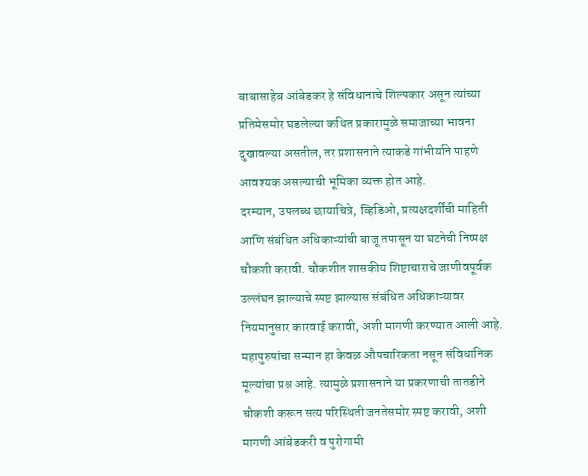बाबासाहेब आंबेडकर हे संविधानाचे शिल्पकार असून त्यांच्या प्रतिमेसमोर घडलेल्या कथित प्रकारामुळे समाजाच्या भावना दुखावल्या असतील, तर प्रशासनाने त्याकडे गांभीर्याने पाहणे आवश्यक असल्याची भूमिका व्यक्त होत आहे.
दरम्यान, उपलब्ध छायाचित्रे, व्हिडिओ, प्रत्यक्षदर्शींची माहिती आणि संबंधित अधिकाऱ्यांची बाजू तपासून या घटनेची निष्पक्ष चौकशी करावी. चौकशीत शासकीय शिष्टाचाराचे जाणीवपूर्वक उल्लंघन झाल्याचे स्पष्ट झाल्यास संबंधित अधिकाऱ्यावर नियमानुसार कारवाई करावी, अशी मागणी करण्यात आली आहे.
महापुरुषांचा सन्मान हा केवळ औपचारिकता नसून संविधानिक मूल्यांचा प्रश्न आहे. त्यामुळे प्रशासनाने या प्रकरणाची तातडीने चौकशी करून सत्य परिस्थिती जनतेसमोर स्पष्ट करावी, अशी मागणी आंबेडकरी व पुरोगामी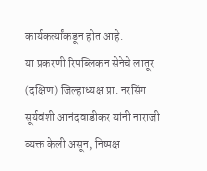कार्यकर्त्यांकडून होत आहे.
या प्रकरणी रिपब्लिकन सेनेचे लातूर (दक्षिण) जिल्हाध्यक्ष प्रा. नरसिंग सूर्यवंशी आनंदवाडीकर यांनी नाराजी व्यक्त केली असून, निष्पक्ष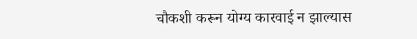चौकशी करून योग्य कारवाई न झाल्यास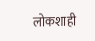लोकशाही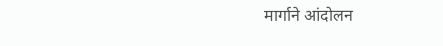मार्गाने आंदोलन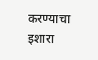करण्याचा इशारा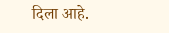दिला आहे.